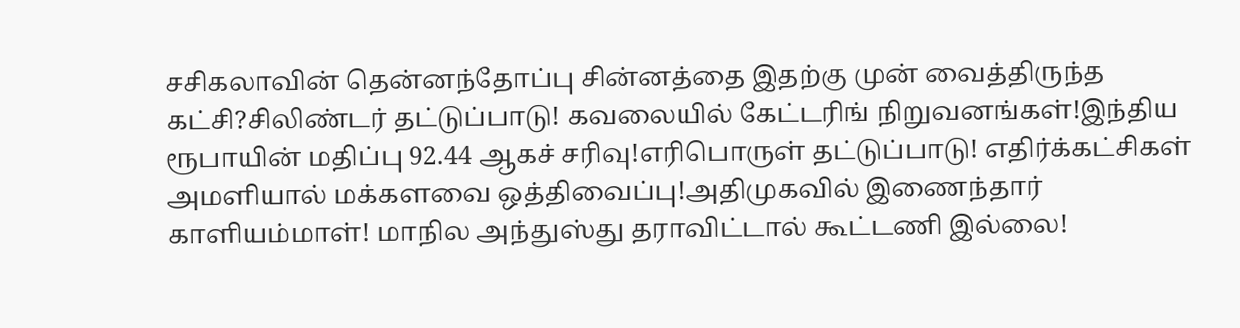சசிகலாவின் தென்னந்தோப்பு சின்னத்தை இதற்கு முன் வைத்திருந்த கட்சி?சிலிண்டர் தட்டுப்பாடு! கவலையில் கேட்டரிங் நிறுவனங்கள்!இந்திய ரூபாயின் மதிப்பு 92.44 ஆகச் சரிவு!எரிபொருள் தட்டுப்பாடு! எதிர்க்கட்சிகள் அமளியால் மக்களவை ஒத்திவைப்பு!அதிமுகவில் இணைந்தார் காளியம்மாள்! மாநில அந்துஸ்து தராவிட்டால் கூட்டணி இல்லை!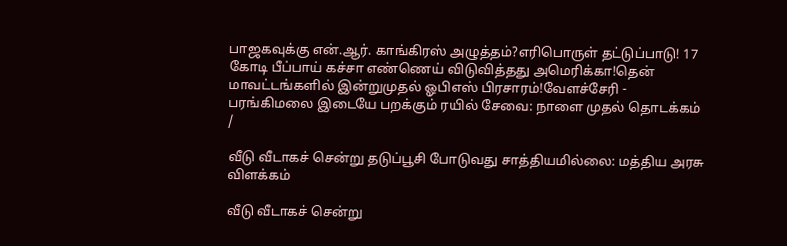பாஜகவுக்கு என்.ஆர். காங்கிரஸ் அழுத்தம்?எரிபொருள் தட்டுப்பாடு! 17 கோடி பீப்பாய் கச்சா எண்ணெய் விடுவித்தது அமெரிக்கா!தென் மாவட்டங்களில் இன்றுமுதல் ஓபிஎஸ் பிரசாரம்!வேளச்சேரி - பரங்கிமலை இடையே பறக்கும் ரயில் சேவை: நாளை முதல் தொடக்கம்
/

வீடு வீடாகச் சென்று தடுப்பூசி போடுவது சாத்தியமில்லை: மத்திய அரசு விளக்கம்

வீடு வீடாகச் சென்று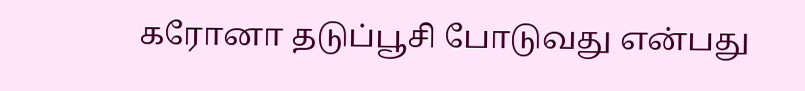கரோனா தடுப்பூசி போடுவது என்பது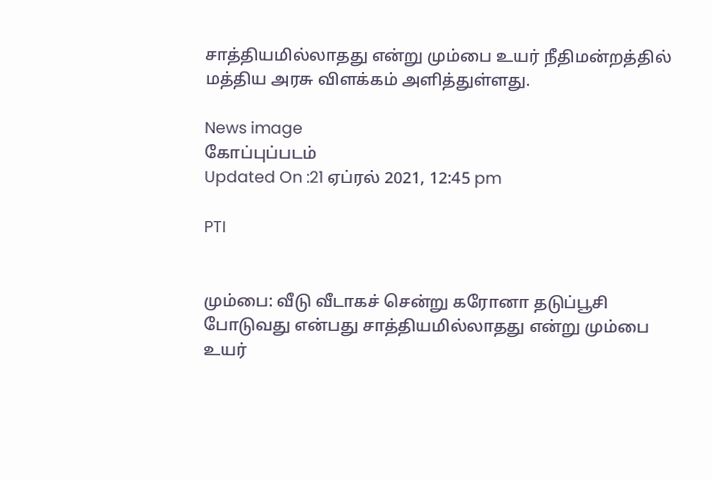சாத்தியமில்லாதது என்று மும்பை உயர் நீதிமன்றத்தில் மத்திய அரசு விளக்கம் அளித்துள்ளது.

News image
கோப்புப்படம்
Updated On :21 ஏப்ரல் 2021, 12:45 pm

PTI


மும்பை: வீடு வீடாகச் சென்று கரோனா தடுப்பூசி போடுவது என்பது சாத்தியமில்லாதது என்று மும்பை உயர்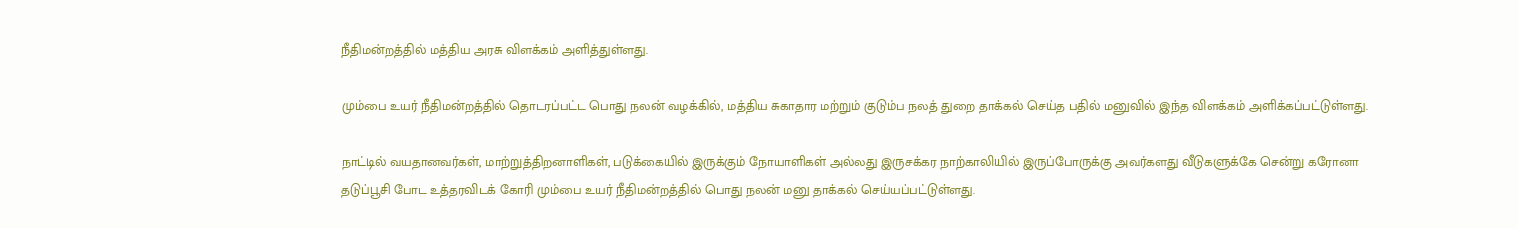நீதிமன்றத்தில் மத்திய அரசு விளக்கம் அளித்துள்ளது.

மும்பை உயர் நீதிமன்றத்தில் தொடரப்பட்ட பொது நலன் வழக்கில், மத்திய சுகாதார மற்றும் குடும்ப நலத் துறை தாக்கல் செய்த பதில் மனுவில் இந்த விளக்கம் அளிக்கப்பட்டுள்ளது.

நாட்டில் வயதானவர்கள், மாற்றுத்திறனாளிகள், படுக்கையில் இருக்கும் நோயாளிகள் அல்லது இருசக்கர நாற்காலியில் இருப்போருக்கு அவர்களது வீடுகளுக்கே சென்று கரோனா தடுப்பூசி போட உத்தரவிடக் கோரி மும்பை உயர் நீதிமன்றத்தில் பொது நலன் மனு தாக்கல் செய்யப்பட்டுள்ளது.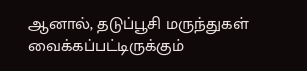ஆனால், தடுப்பூசி மருந்துகள் வைக்கப்பட்டிருக்கும்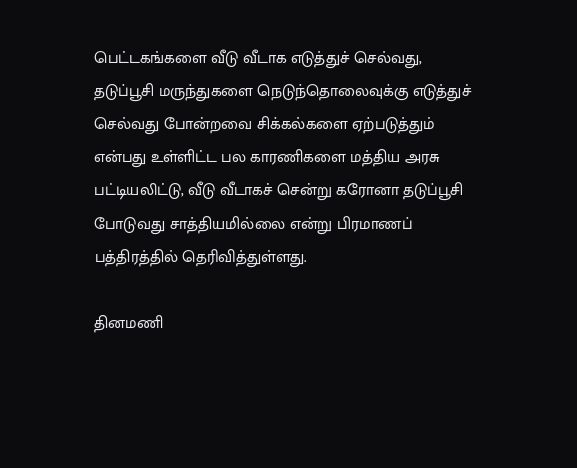பெட்டகங்களை வீடு வீடாக எடுத்துச் செல்வது, தடுப்பூசி மருந்துகளை நெடுந்தொலைவுக்கு எடுத்துச் செல்வது போன்றவை சிக்கல்களை ஏற்படுத்தும் என்பது உள்ளிட்ட பல காரணிகளை மத்திய அரசு பட்டியலிட்டு, வீடு வீடாகச் சென்று கரோனா தடுப்பூசி போடுவது சாத்தியமில்லை என்று பிரமாணப் பத்திரத்தில் தெரிவித்துள்ளது.

தினமணி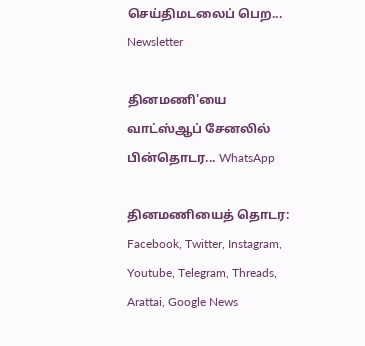செய்திமடலைப் பெற... Newsletter

தினமணி'யை வாட்ஸ்ஆப் சேனலில் பின்தொடர... WhatsApp

தினமணியைத் தொடர: Facebook, Twitter, Instagram, Youtube, Telegram, Threads, Arattai, Google News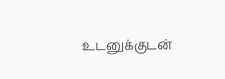உடனுக்குடன்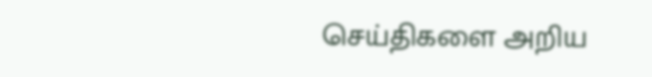செய்திகளை அறிய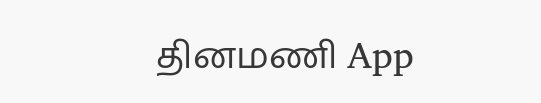தினமணி App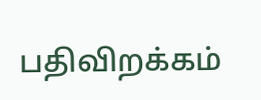பதிவிறக்கம்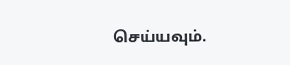செய்யவும்.